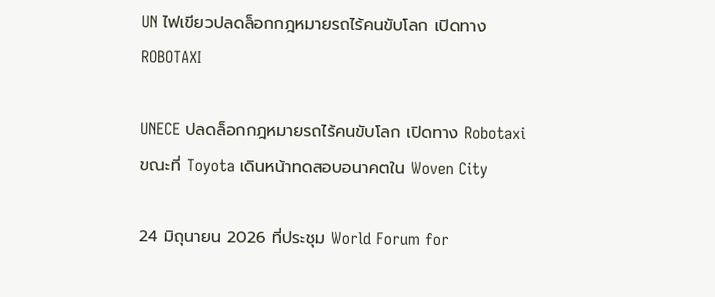UN ไฟเขียวปลดล็อกกฎหมายรถไร้คนขับโลก เปิดทาง ROBOTAXI

UNECE ปลดล็อกกฎหมายรถไร้คนขับโลก เปิดทาง Robotaxi ขณะที่ Toyota เดินหน้าทดสอบอนาคตใน Woven City

24 มิถุนายน 2026 ที่ประชุม World Forum for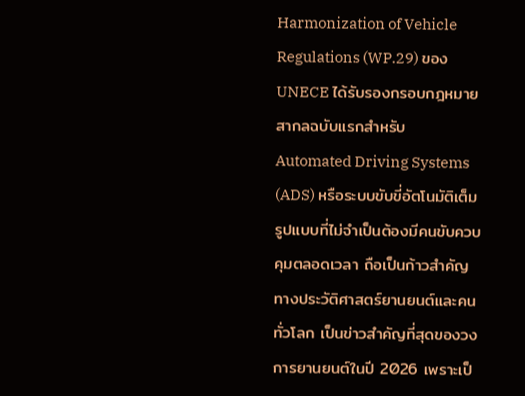Harmonization of Vehicle Regulations (WP.29) ของ UNECE ได้รับรองกรอบกฎหมายสากลฉบับแรกสำหรับ Automated Driving Systems (ADS) หรือระบบขับขี่อัตโนมัติเต็มรูปแบบที่ไม่จำเป็นต้องมีคนขับควบคุมตลอดเวลา ถือเป็นก้าวสำคัญทางประวัติศาสตร์ยานยนต์และคนทั่วโลก เป็นข่าวสำคัญที่สุดของวงการยานยนต์ในปี 2026 เพราะเป็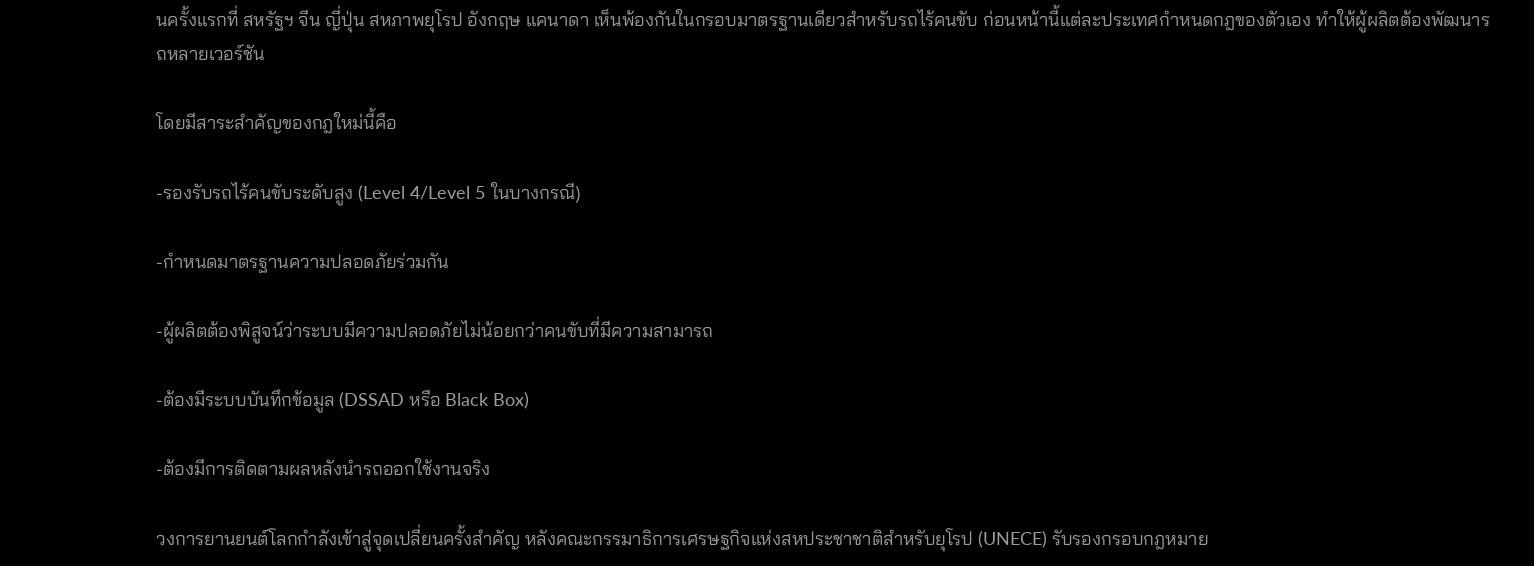นครั้งแรกที่ สหรัฐฯ จีน ญี่ปุ่น สหภาพยุโรป อังกฤษ แคนาดา เห็นพ้องกันในกรอบมาตรฐานเดียวสำหรับรถไร้คนขับ ก่อนหน้านี้แต่ละประเทศกำหนดกฎของตัวเอง ทำให้ผู้ผลิตต้องพัฒนารถหลายเวอร์ชัน

โดยมีสาระสำคัญของกฎใหม่นี้คือ

-รองรับรถไร้คนขับระดับสูง (Level 4/Level 5 ในบางกรณี)

-กำหนดมาตรฐานความปลอดภัยร่วมกัน

-ผู้ผลิตต้องพิสูจน์ว่าระบบมีความปลอดภัยไม่น้อยกว่าคนขับที่มีความสามารถ

-ต้องมีระบบบันทึกข้อมูล (DSSAD หรือ Black Box)

-ต้องมีการติดตามผลหลังนำรถออกใช้งานจริง

วงการยานยนต์โลกกำลังเข้าสู่จุดเปลี่ยนครั้งสำคัญ หลังคณะกรรมาธิการเศรษฐกิจแห่งสหประชาชาติสำหรับยุโรป (UNECE) รับรองกรอบกฎหมาย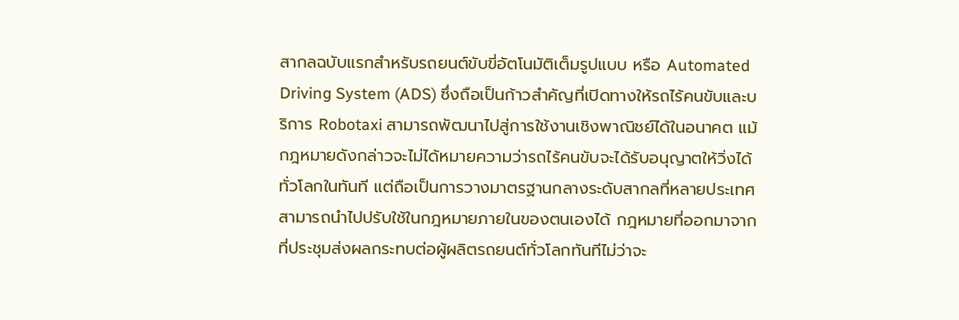สากลฉบับแรกสำหรับรถยนต์ขับขี่อัตโนมัติเต็มรูปแบบ หรือ Automated Driving System (ADS) ซึ่งถือเป็นก้าวสำคัญที่เปิดทางให้รถไร้คนขับและบริการ Robotaxi สามารถพัฒนาไปสู่การใช้งานเชิงพาณิชย์ได้ในอนาคต แม้กฎหมายดังกล่าวจะไม่ได้หมายความว่ารถไร้คนขับจะได้รับอนุญาตให้วิ่งได้ทั่วโลกในทันที แต่ถือเป็นการวางมาตรฐานกลางระดับสากลที่หลายประเทศสามารถนำไปปรับใช้ในกฎหมายภายในของตนเองได้ กฎหมายที่ออกมาจากที่ประชุมส่งผลกระทบต่อผู้ผลิตรถยนต์ทั่วโลกทันทีไม่ว่าจะ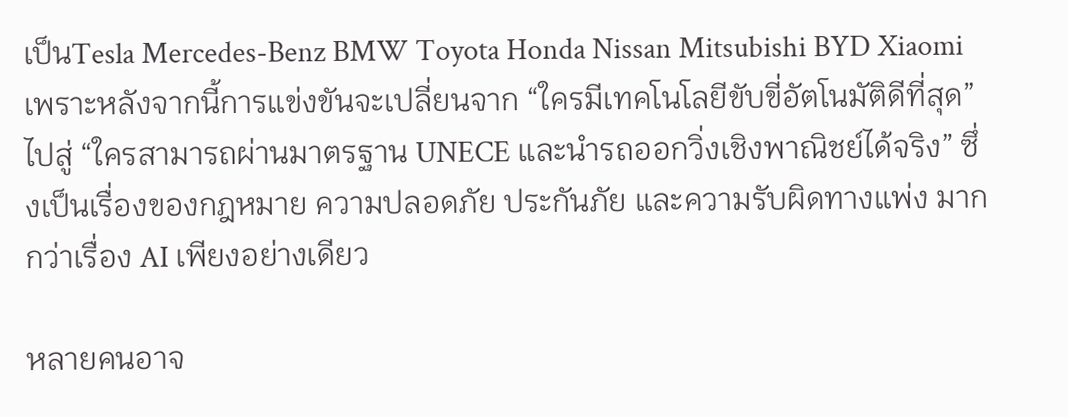เป็นTesla Mercedes-Benz BMW Toyota Honda Nissan Mitsubishi BYD Xiaomi เพราะหลังจากนี้การแข่งขันจะเปลี่ยนจาก “ใครมีเทคโนโลยีขับขี่อัตโนมัติดีที่สุด” ไปสู่ “ใครสามารถผ่านมาตรฐาน UNECE และนำรถออกวิ่งเชิงพาณิชย์ได้จริง” ซึ่งเป็นเรื่องของกฎหมาย ความปลอดภัย ประกันภัย และความรับผิดทางแพ่ง มากกว่าเรื่อง AI เพียงอย่างเดียว

หลายคนอาจ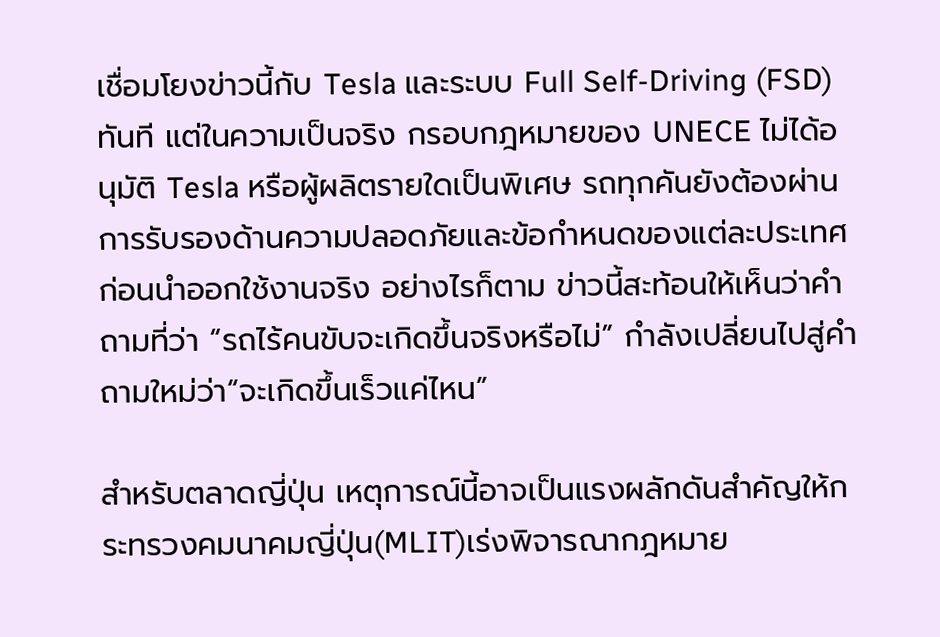เชื่อมโยงข่าวนี้กับ Tesla และระบบ Full Self-Driving (FSD) ทันที แต่ในความเป็นจริง กรอบกฎหมายของ UNECE ไม่ได้อนุมัติ Tesla หรือผู้ผลิตรายใดเป็นพิเศษ รถทุกคันยังต้องผ่านการรับรองด้านความปลอดภัยและข้อกำหนดของแต่ละประเทศก่อนนำออกใช้งานจริง อย่างไรก็ตาม ข่าวนี้สะท้อนให้เห็นว่าคำถามที่ว่า “รถไร้คนขับจะเกิดขึ้นจริงหรือไม่” กำลังเปลี่ยนไปสู่คำถามใหม่ว่า“จะเกิดขึ้นเร็วแค่ไหน”

สำหรับตลาดญี่ปุ่น เหตุการณ์นี้อาจเป็นแรงผลักดันสำคัญให้กระทรวงคมนาคมญี่ปุ่น(MLIT)เร่งพิจารณากฎหมาย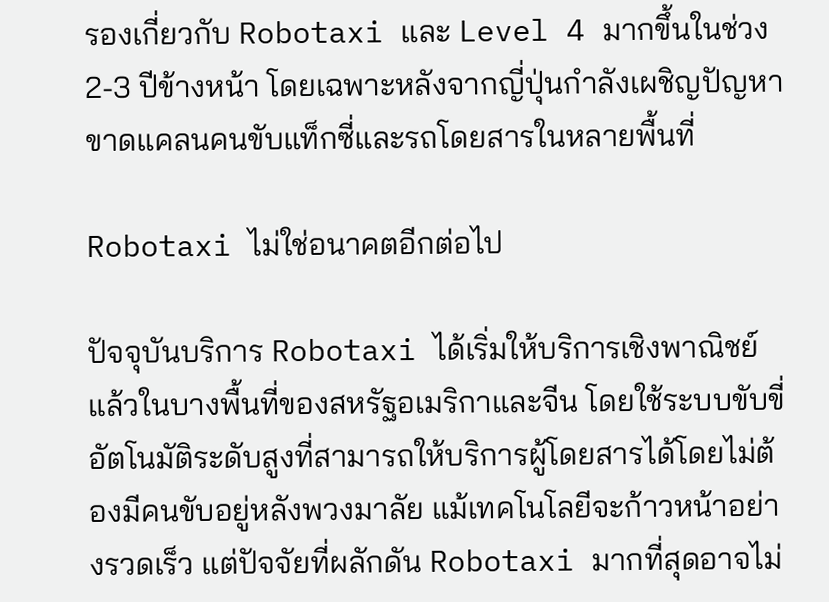รองเกี่ยวกับ Robotaxi และ Level 4 มากขึ้นในช่วง 2-3 ปีข้างหน้า โดยเฉพาะหลังจากญี่ปุ่นกำลังเผชิญปัญหาขาดแคลนคนขับแท็กซี่และรถโดยสารในหลายพื้นที่

Robotaxi ไม่ใช่อนาคตอีกต่อไป

ปัจจุบันบริการ Robotaxi ได้เริ่มให้บริการเชิงพาณิชย์แล้วในบางพื้นที่ของสหรัฐอเมริกาและจีน โดยใช้ระบบขับขี่อัตโนมัติระดับสูงที่สามารถให้บริการผู้โดยสารได้โดยไม่ต้องมีคนขับอยู่หลังพวงมาลัย แม้เทคโนโลยีจะก้าวหน้าอย่างรวดเร็ว แต่ปัจจัยที่ผลักดัน Robotaxi มากที่สุดอาจไม่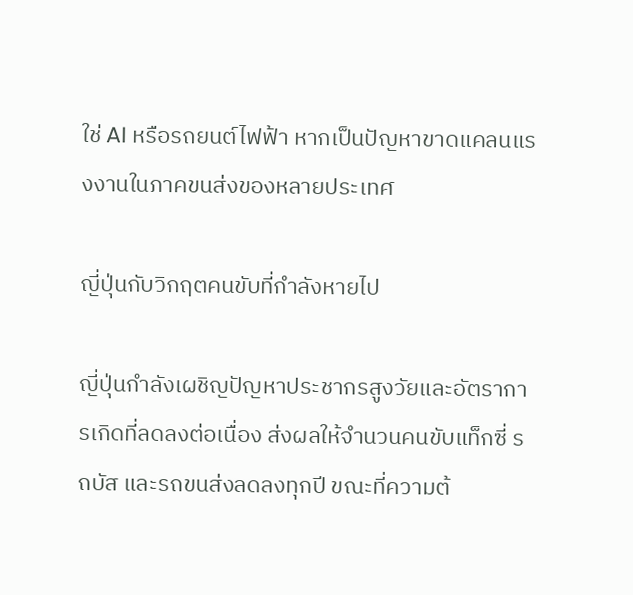ใช่ AI หรือรถยนต์ไฟฟ้า หากเป็นปัญหาขาดแคลนแรงงานในภาคขนส่งของหลายประเทศ

ญี่ปุ่นกับวิกฤตคนขับที่กำลังหายไป

ญี่ปุ่นกำลังเผชิญปัญหาประชากรสูงวัยและอัตราการเกิดที่ลดลงต่อเนื่อง ส่งผลให้จำนวนคนขับแท็กซี่ รถบัส และรถขนส่งลดลงทุกปี ขณะที่ความต้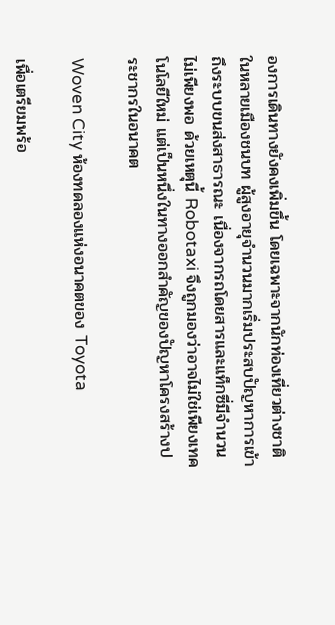องการเดินทางยังคงเพิ่มขึ้น โดยเฉพาะจากนักท่องเที่ยวต่างชาติ ในหลายเมืองชนบท ผู้สูงอายุจำนวนมากเริ่มประสบปัญหาการเข้าถึงระบบขนส่งสาธารณะ เนื่องจากรถโดยสารและแท็กซี่มีจำนวนไม่เพียงพอ ด้วยเหตุนี้ Robotaxi จึงถูกมองว่าอาจไม่ใช่เพียงเทคโนโลยีใหม่ แต่เป็นหนึ่งในทางออกสำคัญของปัญหาโครงสร้างประชากรในอนาคต

Woven City ห้องทดลองแห่งอนาคตของ Toyota

เพื่อเตรียมพร้อ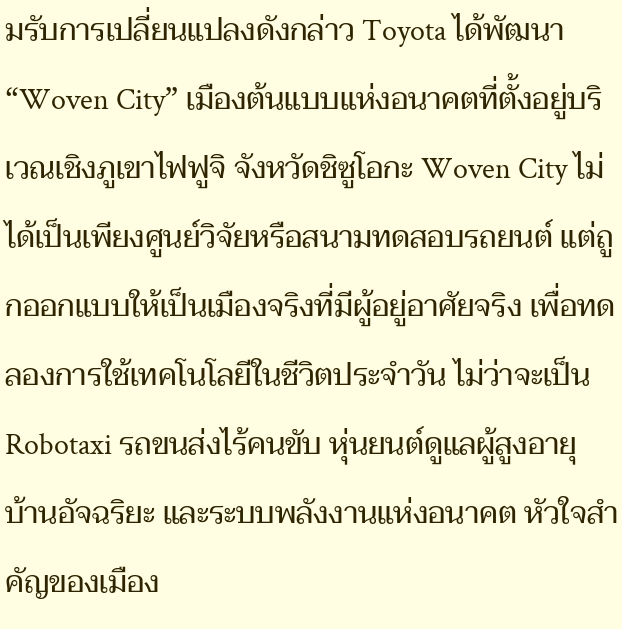มรับการเปลี่ยนแปลงดังกล่าว Toyota ได้พัฒนา “Woven City” เมืองต้นแบบแห่งอนาคตที่ตั้งอยู่บริเวณเชิงภูเขาไฟฟูจิ จังหวัดชิซูโอกะ Woven City ไม่ได้เป็นเพียงศูนย์วิจัยหรือสนามทดสอบรถยนต์ แต่ถูกออกแบบให้เป็นเมืองจริงที่มีผู้อยู่อาศัยจริง เพื่อทดลองการใช้เทคโนโลยีในชีวิตประจำวัน ไม่ว่าจะเป็น Robotaxi รถขนส่งไร้คนขับ หุ่นยนต์ดูแลผู้สูงอายุ บ้านอัจฉริยะ และระบบพลังงานแห่งอนาคต หัวใจสำคัญของเมือง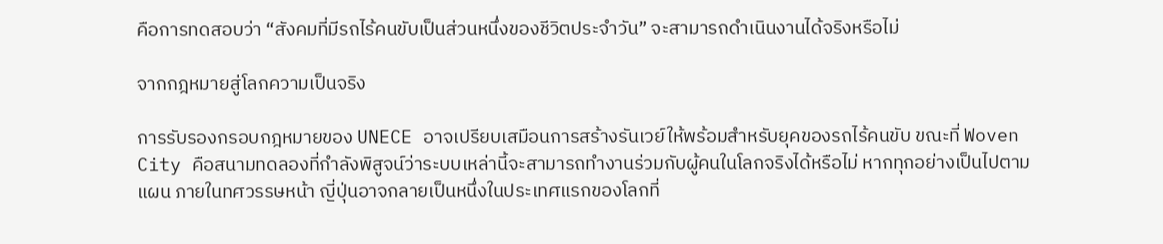คือการทดสอบว่า “สังคมที่มีรถไร้คนขับเป็นส่วนหนึ่งของชีวิตประจำวัน” จะสามารถดำเนินงานได้จริงหรือไม่

จากกฎหมายสู่โลกความเป็นจริง

การรับรองกรอบกฎหมายของ UNECE อาจเปรียบเสมือนการสร้างรันเวย์ให้พร้อมสำหรับยุคของรถไร้คนขับ ขณะที่ Woven City คือสนามทดลองที่กำลังพิสูจน์ว่าระบบเหล่านี้จะสามารถทำงานร่วมกับผู้คนในโลกจริงได้หรือไม่ หากทุกอย่างเป็นไปตามแผน ภายในทศวรรษหน้า ญี่ปุ่นอาจกลายเป็นหนึ่งในประเทศแรกของโลกที่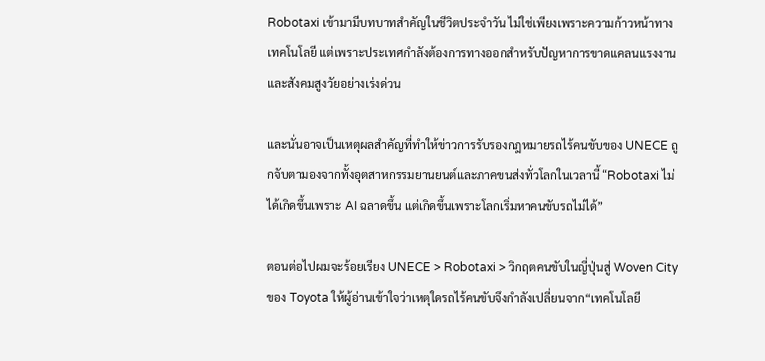Robotaxi เข้ามามีบทบาทสำคัญในชีวิตประจำวัน ไม่ใช่เพียงเพราะความก้าวหน้าทางเทคโนโลยี แต่เพราะประเทศกำลังต้องการทางออกสำหรับปัญหาการขาดแคลนแรงงานและสังคมสูงวัยอย่างเร่งด่วน

และนั่นอาจเป็นเหตุผลสำคัญที่ทำให้ข่าวการรับรองกฎหมายรถไร้คนขับของ UNECE ถูกจับตามองจากทั้งอุตสาหกรรมยานยนต์และภาคขนส่งทั่วโลกในเวลานี้ “Robotaxi ไม่ได้เกิดขึ้นเพราะ AI ฉลาดขึ้น แต่เกิดขึ้นเพราะโลกเริ่มหาคนขับรถไม่ได้”

ตอนต่อไปผมจะร้อยเรียง UNECE > Robotaxi > วิกฤตคนขับในญี่ปุ่นสู่ Woven City ของ Toyota ให้ผู้อ่านเข้าใจว่าเหตุใดรถไร้คนขับจึงกำลังเปลี่ยนจาก“เทคโนโลยี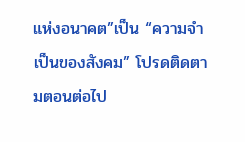แห่งอนาคต”เป็น “ความจำเป็นของสังคม” โปรดติดตามตอนต่อไป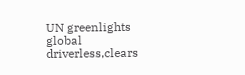UN greenlights global driverless,clears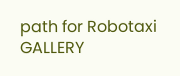path for Robotaxi GALLERY